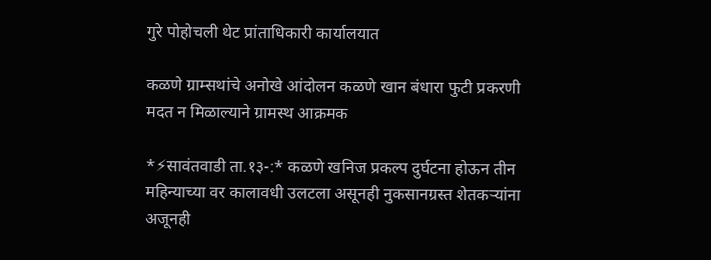गुरे पोहोचली थेट प्रांताधिकारी कार्यालयात

कळणे ग्राम्सथांचे अनोखे आंदोलन कळणे खान बंधारा फुटी प्रकरणी मदत न मिळाल्याने ग्रामस्थ आक्रमक

*⚡सावंतवाडी ता.१३-:* कळणे खनिज प्रकल्प दुर्घटना होऊन तीन महिन्याच्या वर कालावधी उलटला असूनही नुकसानग्रस्त शेतकऱ्यांना अजूनही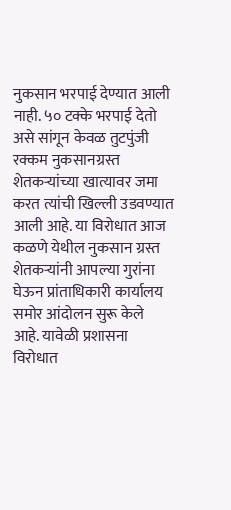नुकसान भरपाई देण्यात आली नाही. ५० टक्के भरपाई देतो असे सांगून केवळ तुटपुंजी रक्कम नुकसानग्रस्त शेतकऱ्यांच्या खात्यावर जमा करत त्यांची खिल्ली उडवण्यात आली आहे. या विरोधात आज कळणे येथील नुकसान ग्रस्त शेतकऱ्यांनी आपल्या गुरांना घेऊन प्रांताधिकारी कार्यालय समोर आंदोलन सुरू केले आहे. यावेळी प्रशासना विरोधात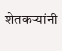शेतकऱ्यांनी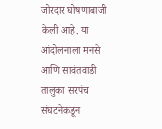जोरदार घोषणाबाजी केली आहे. या आंदोलनाला मनसे आणि सावंतवाडी तालुका सरपंच संघटनेकडून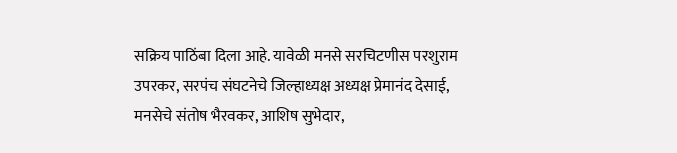सक्रिय पाठिंबा दिला आहे. यावेळी मनसे सरचिटणीस परशुराम उपरकर, सरपंच संघटनेचे जिल्हाध्यक्ष अध्यक्ष प्रेमानंद देसाई, मनसेचे संतोष भैरवकर, आशिष सुभेदार,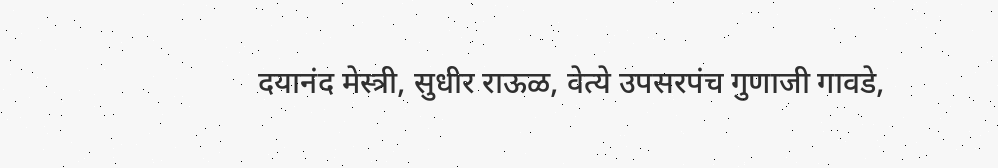दयानंद मेस्त्री, सुधीर राऊळ, वेत्ये उपसरपंच गुणाजी गावडे,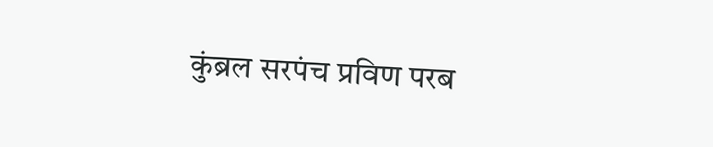कुंब्रल सरपंच प्रविण परब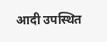आदी उपस्थित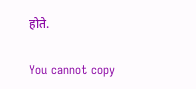होते.

You cannot copy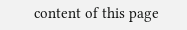content of this page